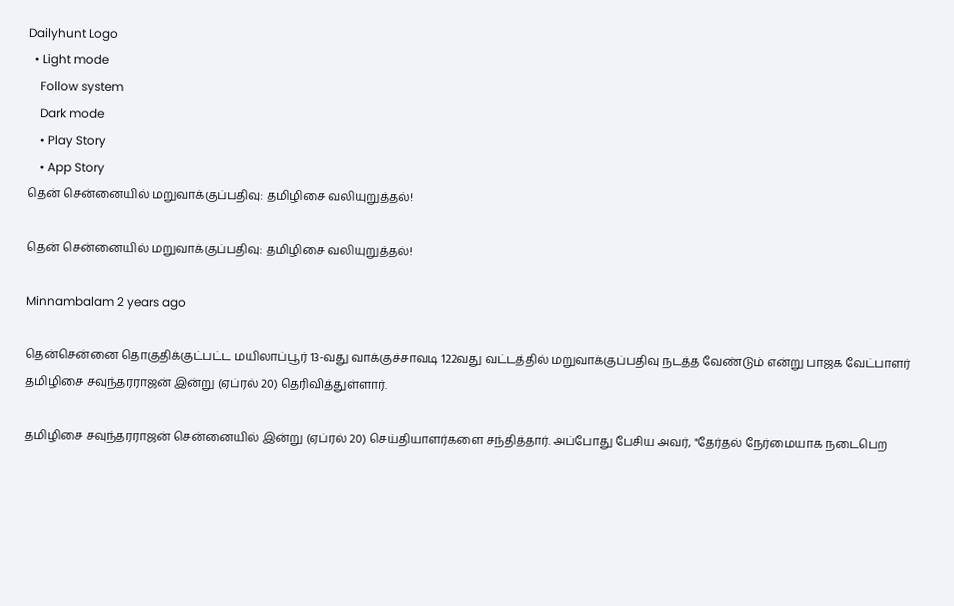Dailyhunt Logo
  • Light mode
    Follow system
    Dark mode
    • Play Story
    • App Story
தென் சென்னையில் மறுவாக்குப்பதிவு: தமிழிசை வலியுறுத்தல்!

தென் சென்னையில் மறுவாக்குப்பதிவு: தமிழிசை வலியுறுத்தல்!

Minnambalam 2 years ago

தென்சென்னை தொகுதிக்குட்பட்ட மயிலாப்பூர் 13-வது வாக்குச்சாவடி 122வது வட்டத்தில் மறுவாக்குப்பதிவு நடத்த வேண்டும் என்று பாஜக வேட்பாளர் தமிழிசை சவுந்தரராஜன் இன்று (ஏப்ரல் 20) தெரிவித்துள்ளார்.

தமிழிசை சவுந்தரராஜன் சென்னையில் இன்று (ஏப்ரல் 20) செய்தியாளர்களை சந்தித்தார். அப்போது பேசிய அவர், "தேர்தல் நேர்மையாக நடைபெற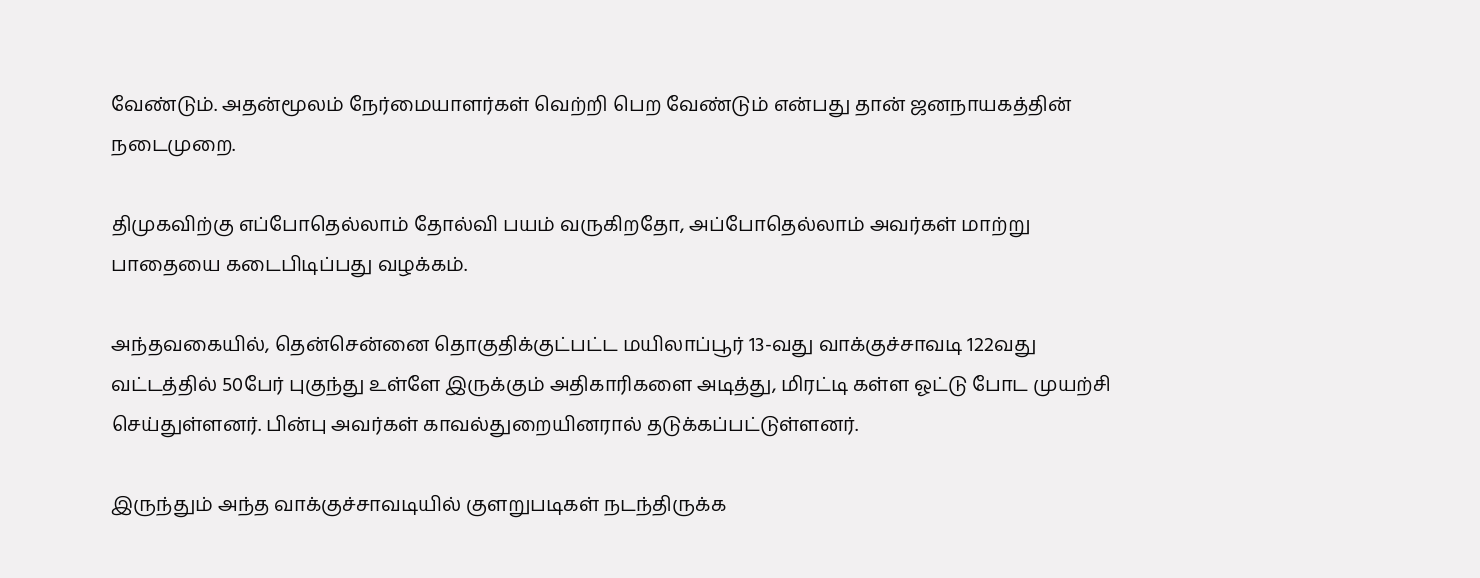வேண்டும். அதன்மூலம் நேர்மையாளர்கள் வெற்றி பெற வேண்டும் என்பது தான் ஜனநாயகத்தின் நடைமுறை.

திமுகவிற்கு எப்போதெல்லாம் தோல்வி பயம் வருகிறதோ, அப்போதெல்லாம் அவர்கள் மாற்று பாதையை கடைபிடிப்பது வழக்கம்.

அந்தவகையில், தென்சென்னை தொகுதிக்குட்பட்ட மயிலாப்பூர் 13-வது வாக்குச்சாவடி 122வது வட்டத்தில் 50பேர் புகுந்து உள்ளே இருக்கும் அதிகாரிகளை அடித்து, மிரட்டி கள்ள ஓட்டு போட முயற்சி செய்துள்ளனர். பின்பு அவர்கள் காவல்துறையினரால் தடுக்கப்பட்டுள்ளனர்.

இருந்தும் அந்த வாக்குச்சாவடியில் குளறுபடிகள் நடந்திருக்க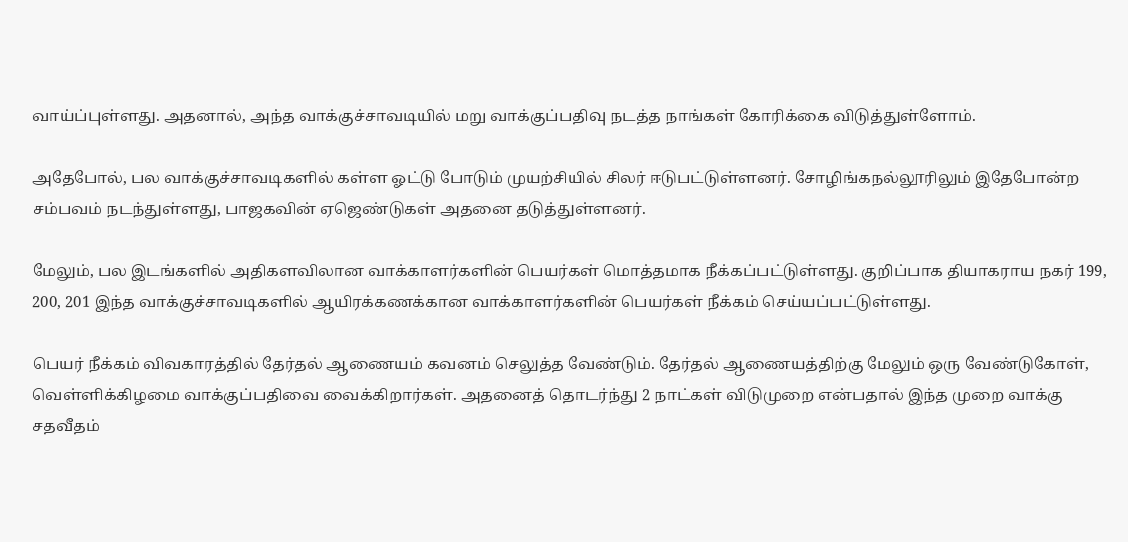வாய்ப்புள்ளது. அதனால், அந்த வாக்குச்சாவடியில் மறு வாக்குப்பதிவு நடத்த நாங்கள் கோரிக்கை விடுத்துள்ளோம்.

அதேபோல், பல வாக்குச்சாவடிகளில் கள்ள ஓட்டு போடும் முயற்சியில் சிலர் ஈடுபட்டுள்ளனர். சோழிங்கநல்லூரிலும் இதேபோன்ற சம்பவம் நடந்துள்ளது, பாஜகவின் ஏஜெண்டுகள் அதனை தடுத்துள்ளனர்.

மேலும், பல இடங்களில் அதிகளவிலான வாக்காளர்களின் பெயர்கள் மொத்தமாக நீக்கப்பட்டுள்ளது. குறிப்பாக தியாகராய நகர் 199, 200, 201 இந்த வாக்குச்சாவடிகளில் ஆயிரக்கணக்கான வாக்காளர்களின் பெயர்கள் நீக்கம் செய்யப்பட்டுள்ளது.

பெயர் நீக்கம் விவகாரத்தில் தேர்தல் ஆணையம் கவனம் செலுத்த வேண்டும். தேர்தல் ஆணையத்திற்கு மேலும் ஒரு வேண்டுகோள், வெள்ளிக்கிழமை வாக்குப்பதிவை வைக்கிறார்கள். அதனைத் தொடர்ந்து 2 நாட்கள் விடுமுறை என்பதால் இந்த முறை வாக்கு சதவீதம்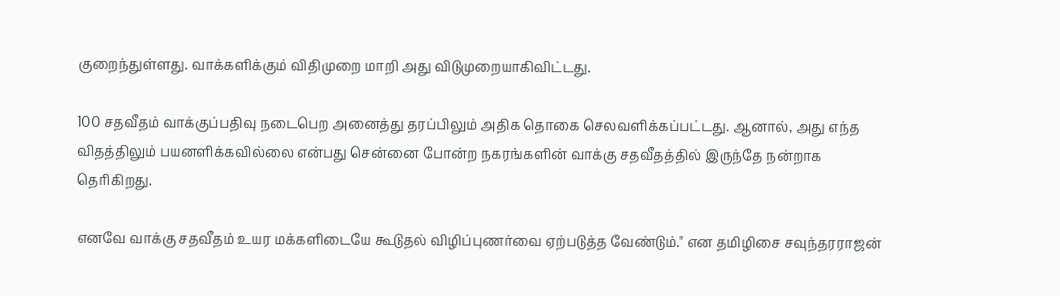குறைந்துள்ளது. வாக்களிக்கும் விதிமுறை மாறி அது விடுமுறையாகிவிட்டது.

100 சதவீதம் வாக்குப்பதிவு நடைபெற அனைத்து தரப்பிலும் அதிக தொகை செலவளிக்கப்பட்டது. ஆனால், அது எந்த விதத்திலும் பயனளிக்கவில்லை என்பது சென்னை போன்ற நகரங்களின் வாக்கு சதவீதத்தில் இருந்தே நன்றாக தெரிகிறது.

எனவே வாக்கு சதவீதம் உயர மக்களிடையே கூடுதல் விழிப்புணர்வை ஏற்படுத்த வேண்டும்." என தமிழிசை சவுந்தரராஜன்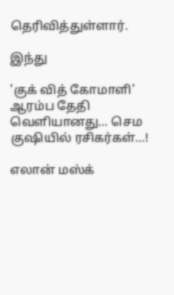தெரிவித்துள்ளார்.

இந்து

'குக் வித் கோமாளி' ஆரம்ப தேதி வெளியானது… செம குஷியில் ரசிகர்கள்…!

எலான் மஸ்க்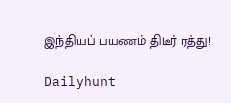இந்தியப் பயணம் திடீர் ரத்து!

Dailyhunt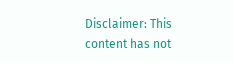Disclaimer: This content has not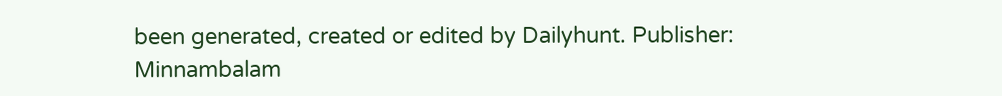been generated, created or edited by Dailyhunt. Publisher: Minnambalam